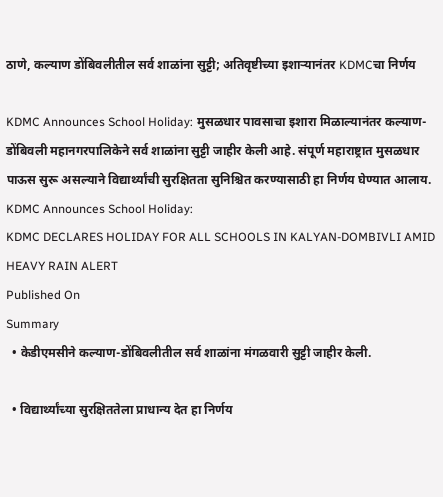ठाणे, कल्याण डोंबिवलीतील सर्व शाळांना सुट्टी; अतिवृष्टीच्या इशाऱ्यानंतर KDMCचा निर्णय

KDMC Announces School Holiday: मुसळधार पावसाचा इशारा मिळाल्यानंतर कल्याण-डोंबिवली महानगरपालिकेने सर्व शाळांना सुट्टी जाहीर केली आहे. संपूर्ण महाराष्ट्रात मुसळधार पाऊस सुरू असल्याने विद्यार्थ्यांची सुरक्षितता सुनिश्चित करण्यासाठी हा निर्णय घेण्यात आलाय.
KDMC Announces School Holiday:
KDMC DECLARES HOLIDAY FOR ALL SCHOOLS IN KALYAN-DOMBIVLI AMID HEAVY RAIN ALERT
Published On
Summary
  • केडीएमसीने कल्याण-डोंबिवलीतील सर्व शाळांना मंगळवारी सुट्टी जाहीर केली.

  • विद्यार्थ्यांच्या सुरक्षिततेला प्राधान्य देत हा निर्णय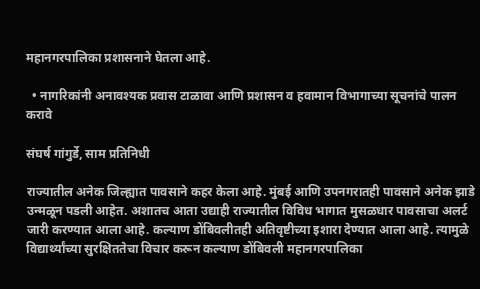महानगरपालिका प्रशासनाने घेतला आहे.

  • नागरिकांनी अनावश्यक प्रवास टाळावा आणि प्रशासन व हवामान विभागाच्या सूचनांचे पालन करावे

संघर्ष गांगुर्डे, साम प्रतिनिधी

राज्यातील अनेक जिल्ह्यात पावसाने कहर केला आहे. मुंबई आणि उपनगरातही पावसाने अनेक झाडे उन्मळून पडली आहेत. अशातच आता उद्याही राज्यातील विविध भागात मुसळधार पावसाचा अलर्ट जारी करण्यात आला आहे. कल्याण डोंबिवलीतही अतिवृष्टीच्या इशारा देण्यात आला आहे. त्यामुळे विद्यार्थ्यांच्या सुरक्षिततेचा विचार करून कल्याण डोंबिवली महानगरपालिका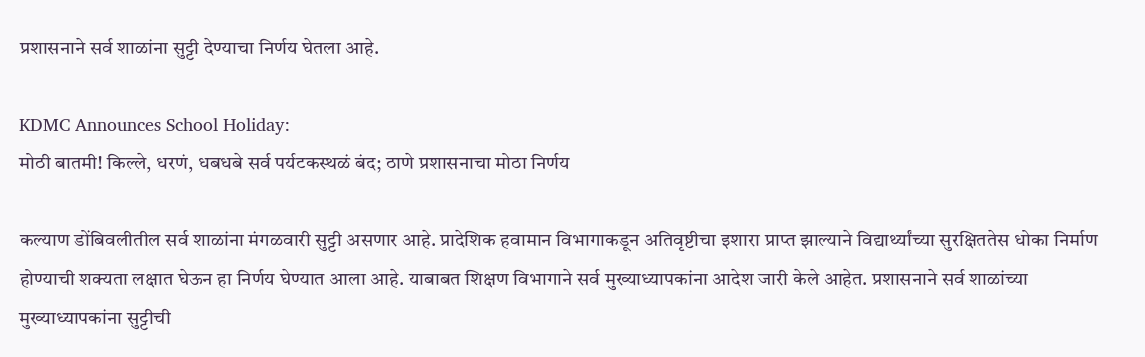प्रशासनाने सर्व शाळांना सुट्टी देण्याचा निर्णय घेतला आहे.

KDMC Announces School Holiday:
मोठी बातमी! किल्ले, धरणं, धबधबे सर्व पर्यटकस्थळं बंद; ठाणे प्रशासनाचा मोठा निर्णय

कल्याण डोंबिवलीतील सर्व शाळांना मंगळवारी सुट्टी असणार आहे. प्रादेशिक हवामान विभागाकडून अतिवृष्टीचा इशारा प्राप्त झाल्याने विद्यार्थ्यांच्या सुरक्षिततेस धोका निर्माण होण्याची शक्यता लक्षात घेऊन हा निर्णय घेण्यात आला आहे. याबाबत शिक्षण विभागाने सर्व मुख्याध्यापकांना आदेश जारी केले आहेत. प्रशासनाने सर्व शाळांच्या मुख्याध्यापकांना सुट्टीची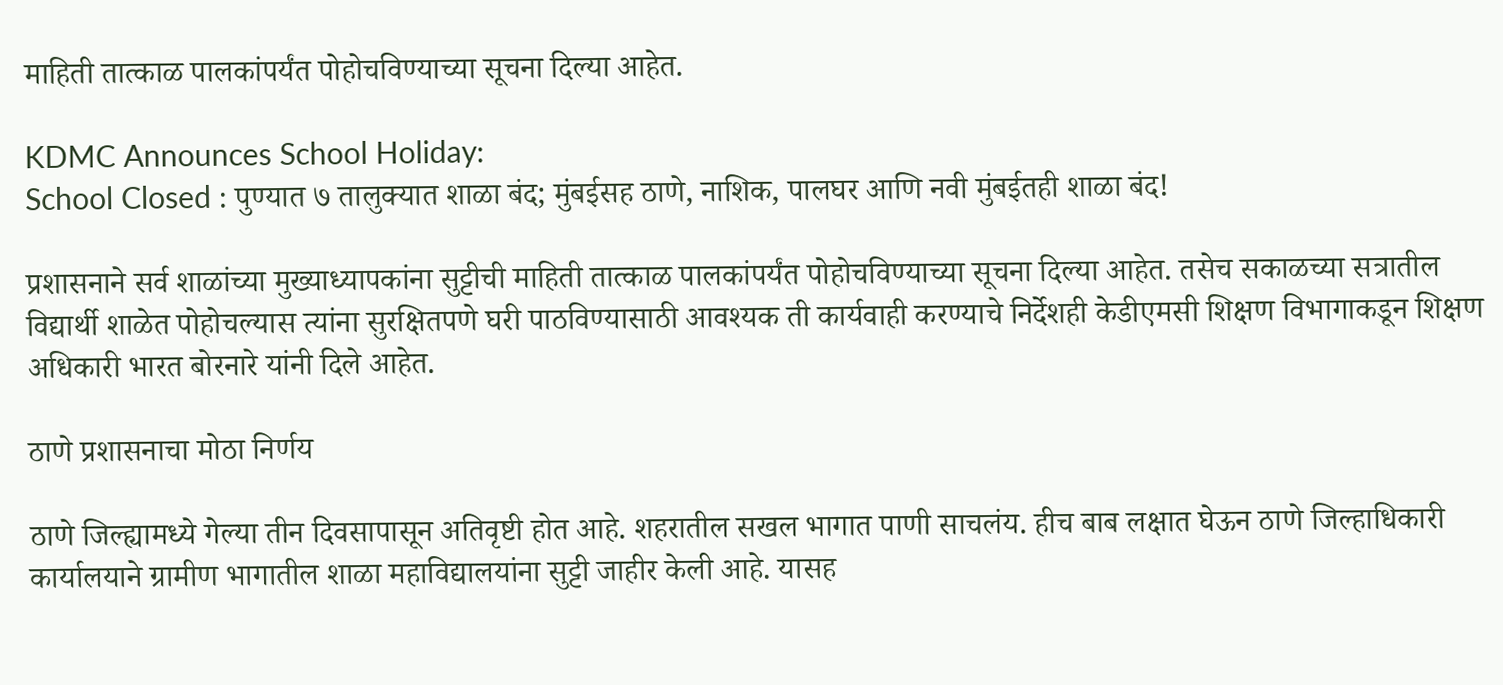माहिती तात्काळ पालकांपर्यंत पोहोचविण्याच्या सूचना दिल्या आहेत.

KDMC Announces School Holiday:
School Closed : पुण्यात ७ तालुक्यात शाळा बंद; मुंबईसह ठाणे, नाशिक, पालघर आणि नवी मुंबईतही शाळा बंद!

प्रशासनाने सर्व शाळांच्या मुख्याध्यापकांना सुट्टीची माहिती तात्काळ पालकांपर्यंत पोहोचविण्याच्या सूचना दिल्या आहेत. तसेच सकाळच्या सत्रातील विद्यार्थी शाळेत पोहोचल्यास त्यांना सुरक्षितपणे घरी पाठविण्यासाठी आवश्यक ती कार्यवाही करण्याचे निर्देशही केडीएमसी शिक्षण विभागाकडून शिक्षण अधिकारी भारत बोरनारे यांनी दिले आहेत.

ठाणे प्रशासनाचा मोठा निर्णय

ठाणे जिल्ह्यामध्ये गेल्या तीन दिवसापासून अतिवृष्टी होत आहे. शहरातील सखल भागात पाणी साचलंय. हीच बाब लक्षात घेऊन ठाणे जिल्हाधिकारी कार्यालयाने ग्रामीण भागातील शाळा महाविद्यालयांना सुट्टी जाहीर केली आहे. यासह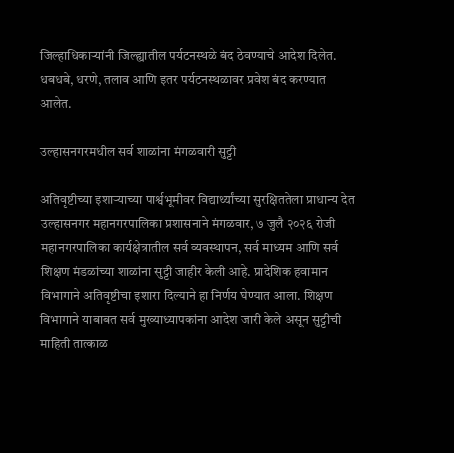जिल्हाधिकाऱ्यांनी जिल्ह्यातील पर्यटनस्थळे बंद ठेवण्याचे आदेश दिलेत. धबधबे, धरणे, तलाव आणि इतर पर्यटनस्थळावर प्रवेश बंद करण्यात आलेत.

उल्हासनगरमधील सर्व शाळांना मंगळवारी सुट्टी

अतिवृष्टीच्या इशाऱ्याच्या पार्श्वभूमीवर विद्यार्थ्यांच्या सुरक्षिततेला प्राधान्य देत उल्हासनगर महानगरपालिका प्रशासनाने मंगळवार, ७ जुलै २०२६ रोजी महानगरपालिका कार्यक्षेत्रातील सर्व व्यवस्थापन, सर्व माध्यम आणि सर्व शिक्षण मंडळांच्या शाळांना सुट्टी जाहीर केली आहे. प्रादेशिक हवामान विभागाने अतिवृष्टीचा इशारा दिल्याने हा निर्णय घेण्यात आला. शिक्षण विभागाने याबाबत सर्व मुख्याध्यापकांना आदेश जारी केले असून सुट्टीची माहिती तात्काळ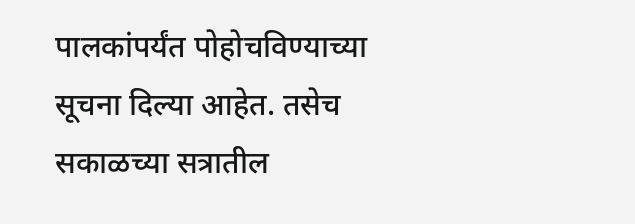पालकांपर्यंत पोहोचविण्याच्या सूचना दिल्या आहेत. तसेच सकाळच्या सत्रातील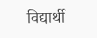विद्यार्थी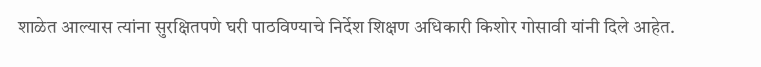शाळेत आल्यास त्यांना सुरक्षितपणे घरी पाठविण्याचे निर्देश शिक्षण अधिकारी किशोर गोसावी यांनी दिले आहेत.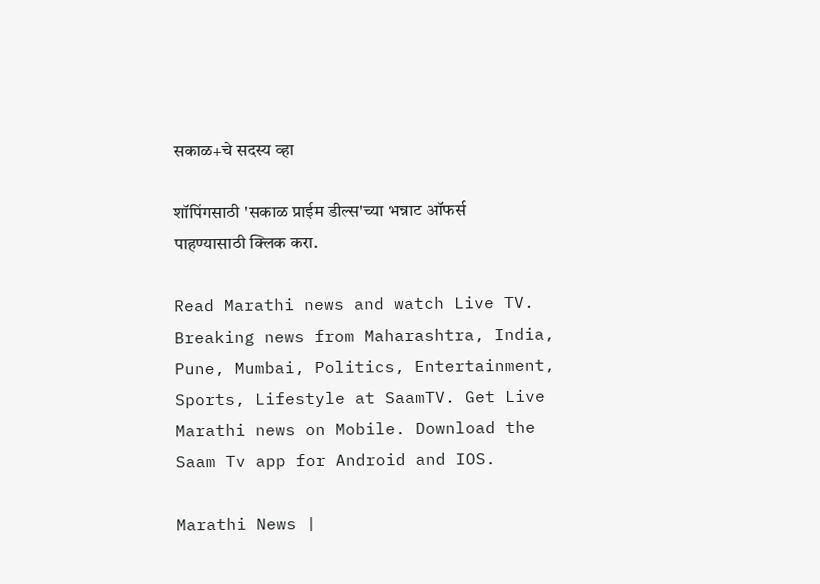सकाळ+चे सदस्य व्हा

शॉपिंगसाठी 'सकाळ प्राईम डील्स'च्या भन्नाट ऑफर्स पाहण्यासाठी क्लिक करा.

Read Marathi news and watch Live TV. Breaking news from Maharashtra, India, Pune, Mumbai, Politics, Entertainment, Sports, Lifestyle at SaamTV. Get Live Marathi news on Mobile. Download the Saam Tv app for Android and IOS.

Marathi News |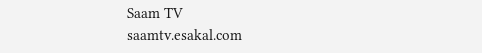Saam TV
saamtv.esakal.com